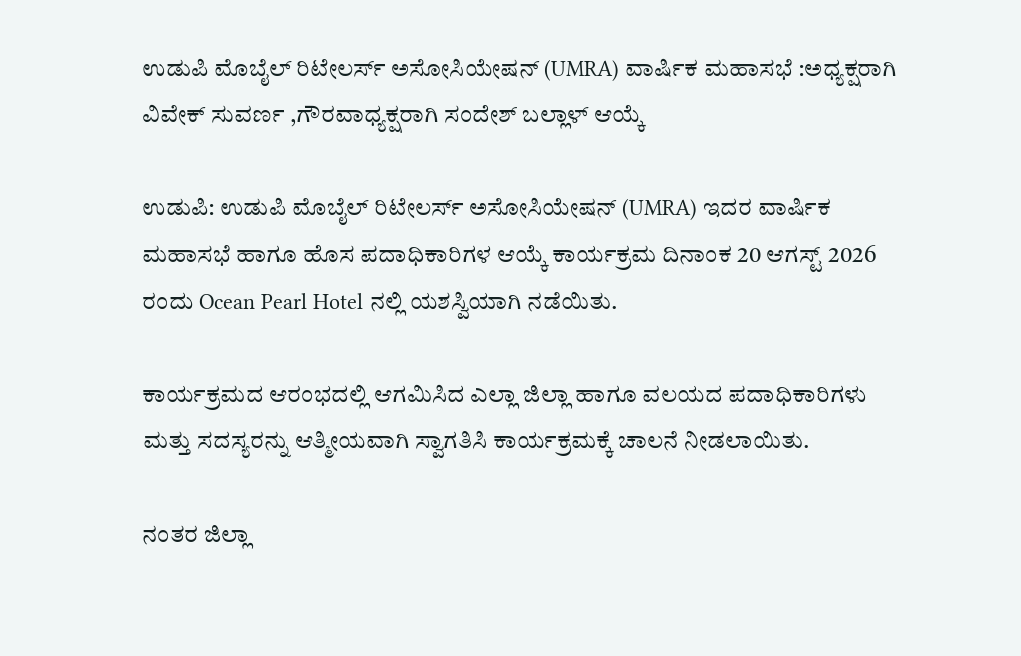ಉಡುಪಿ ಮೊಬೈಲ್ ರಿಟೇಲರ್ಸ್ ಅಸೋಸಿಯೇಷನ್ (UMRA) ವಾರ್ಷಿಕ ಮಹಾಸಭೆ :ಅಧ್ಯಕ್ಷರಾಗಿ ವಿವೇಕ್ ಸುವರ್ಣ ,ಗೌರವಾಧ್ಯಕ್ಷರಾಗಿ ಸಂದೇಶ್ ಬಲ್ಲಾಳ್ ಆಯ್ಕೆ

ಉಡುಪಿ: ಉಡುಪಿ ಮೊಬೈಲ್ ರಿಟೇಲರ್ಸ್ ಅಸೋಸಿಯೇಷನ್ (UMRA) ಇದರ ವಾರ್ಷಿಕ ಮಹಾಸಭೆ ಹಾಗೂ ಹೊಸ ಪದಾಧಿಕಾರಿಗಳ ಆಯ್ಕೆ ಕಾರ್ಯಕ್ರಮ ದಿನಾಂಕ 20 ಆಗಸ್ಟ್ 2026 ರಂದು Ocean Pearl Hotel ನಲ್ಲಿ ಯಶಸ್ವಿಯಾಗಿ ನಡೆಯಿತು.

ಕಾರ್ಯಕ್ರಮದ ಆರಂಭದಲ್ಲಿ ಆಗಮಿಸಿದ ಎಲ್ಲಾ ಜಿಲ್ಲಾ ಹಾಗೂ ವಲಯದ ಪದಾಧಿಕಾರಿಗಳು ಮತ್ತು ಸದಸ್ಯರನ್ನು ಆತ್ಮೀಯವಾಗಿ ಸ್ವಾಗತಿಸಿ ಕಾರ್ಯಕ್ರಮಕ್ಕೆ ಚಾಲನೆ ನೀಡಲಾಯಿತು.

ನಂತರ ಜಿಲ್ಲಾ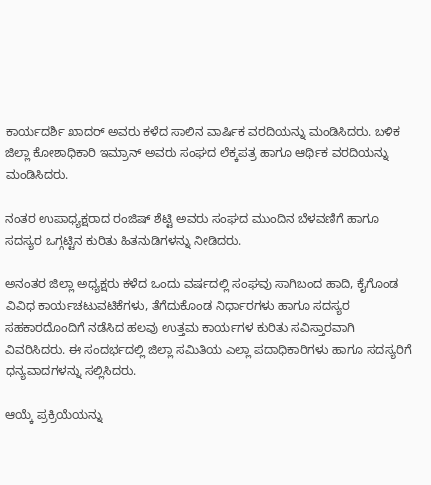ಕಾರ್ಯದರ್ಶಿ ಖಾದರ್ ಅವರು ಕಳೆದ ಸಾಲಿನ ವಾರ್ಷಿಕ ವರದಿಯನ್ನು ಮಂಡಿಸಿದರು. ಬಳಿಕ ಜಿಲ್ಲಾ ಕೋಶಾಧಿಕಾರಿ ಇಮ್ರಾನ್ ಅವರು ಸಂಘದ ಲೆಕ್ಕಪತ್ರ ಹಾಗೂ ಆರ್ಥಿಕ ವರದಿಯನ್ನು ಮಂಡಿಸಿದರು.

ನಂತರ ಉಪಾಧ್ಯಕ್ಷರಾದ ರಂಜಿಷ್ ಶೆಟ್ಟಿ ಅವರು ಸಂಘದ ಮುಂದಿನ ಬೆಳವಣಿಗೆ ಹಾಗೂ ಸದಸ್ಯರ ಒಗ್ಗಟ್ಟಿನ ಕುರಿತು ಹಿತನುಡಿಗಳನ್ನು ನೀಡಿದರು.

ಅನಂತರ ಜಿಲ್ಲಾ ಅಧ್ಯಕ್ಷರು ಕಳೆದ ಒಂದು ವರ್ಷದಲ್ಲಿ ಸಂಘವು ಸಾಗಿಬಂದ ಹಾದಿ, ಕೈಗೊಂಡ ವಿವಿಧ ಕಾರ್ಯಚಟುವಟಿಕೆಗಳು, ತೆಗೆದುಕೊಂಡ ನಿರ್ಧಾರಗಳು ಹಾಗೂ ಸದಸ್ಯರ ಸಹಕಾರದೊಂದಿಗೆ ನಡೆಸಿದ ಹಲವು ಉತ್ತಮ ಕಾರ್ಯಗಳ ಕುರಿತು ಸವಿಸ್ತಾರವಾಗಿ ವಿವರಿಸಿದರು. ಈ ಸಂದರ್ಭದಲ್ಲಿ ಜಿಲ್ಲಾ ಸಮಿತಿಯ ಎಲ್ಲಾ ಪದಾಧಿಕಾರಿಗಳು ಹಾಗೂ ಸದಸ್ಯರಿಗೆ ಧನ್ಯವಾದಗಳನ್ನು ಸಲ್ಲಿಸಿದರು.

ಆಯ್ಕೆ ಪ್ರಕ್ರಿಯೆಯನ್ನು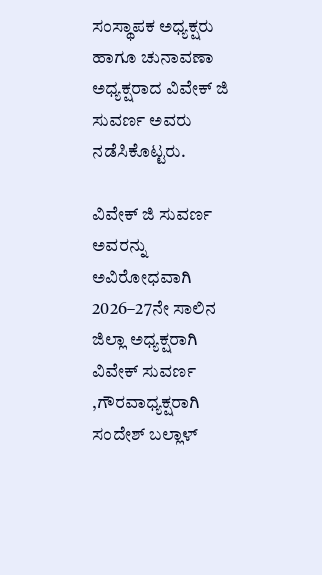ಸಂಸ್ಥಾಪಕ ಅಧ್ಯಕ್ಷರು ಹಾಗೂ ಚುನಾವಣಾ ಅಧ್ಯಕ್ಷರಾದ ವಿವೇಕ್ ಜಿ ಸುವರ್ಣ ಅವರು ನಡೆಸಿಕೊಟ್ಟರು.

ವಿವೇಕ್ ಜಿ ಸುವರ್ಣ ಅವರನ್ನು ಅವಿರೋಧವಾಗಿ 2026–27ನೇ ಸಾಲಿನ ಜಿಲ್ಲಾ ಅಧ್ಯಕ್ಷರಾಗಿ ವಿವೇಕ್ ಸುವರ್ಣ ,ಗೌರವಾಧ್ಯಕ್ಷರಾಗಿ ಸಂದೇಶ್ ಬಲ್ಲಾಳ್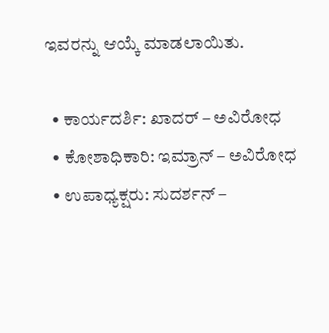ಇವರನ್ನು ಆಯ್ಕೆ ಮಾಡಲಾಯಿತು.

  • ಕಾರ್ಯದರ್ಶಿ: ಖಾದರ್ – ಅವಿರೋಧ
  • ಕೋಶಾಧಿಕಾರಿ: ಇಮ್ರಾನ್ – ಅವಿರೋಧ
  • ಉಪಾಧ್ಯಕ್ಷರು: ಸುದರ್ಶನ್ –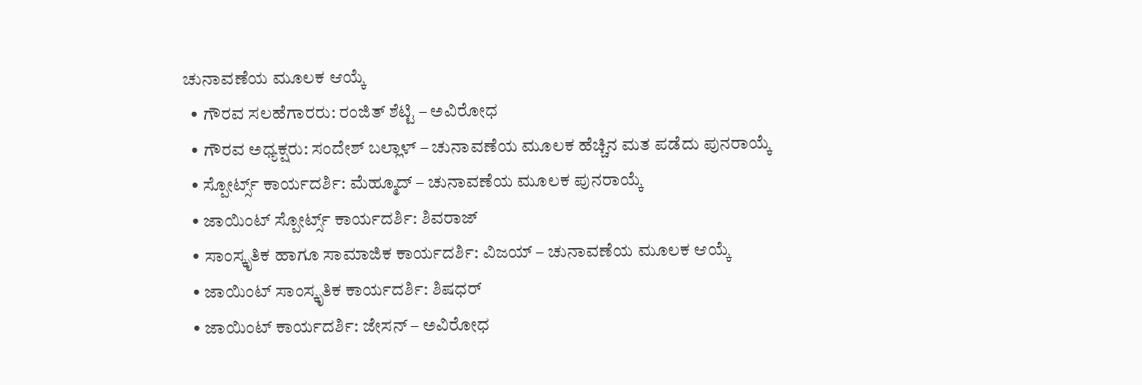ಚುನಾವಣೆಯ ಮೂಲಕ ಆಯ್ಕೆ
  • ಗೌರವ ಸಲಹೆಗಾರರು: ರಂಜಿತ್ ಶೆಟ್ಟಿ – ಅವಿರೋಧ
  • ಗೌರವ ಅಧ್ಯಕ್ಷರು: ಸಂದೇಶ್ ಬಲ್ಲಾಳ್ – ಚುನಾವಣೆಯ ಮೂಲಕ ಹೆಚ್ಚಿನ ಮತ ಪಡೆದು ಪುನರಾಯ್ಕೆ
  • ಸ್ಪೋರ್ಟ್ಸ್ ಕಾರ್ಯದರ್ಶಿ: ಮೆಹ್ಮೂದ್ – ಚುನಾವಣೆಯ ಮೂಲಕ ಪುನರಾಯ್ಕೆ
  • ಜಾಯಿಂಟ್ ಸ್ಪೋರ್ಟ್ಸ್ ಕಾರ್ಯದರ್ಶಿ: ಶಿವರಾಜ್
  • ಸಾಂಸ್ಕೃತಿಕ ಹಾಗೂ ಸಾಮಾಜಿಕ ಕಾರ್ಯದರ್ಶಿ: ವಿಜಯ್ – ಚುನಾವಣೆಯ ಮೂಲಕ ಆಯ್ಕೆ
  • ಜಾಯಿಂಟ್ ಸಾಂಸ್ಕೃತಿಕ ಕಾರ್ಯದರ್ಶಿ: ಶಿಷಧರ್
  • ಜಾಯಿಂಟ್ ಕಾರ್ಯದರ್ಶಿ: ಜೇಸನ್ – ಅವಿರೋಧ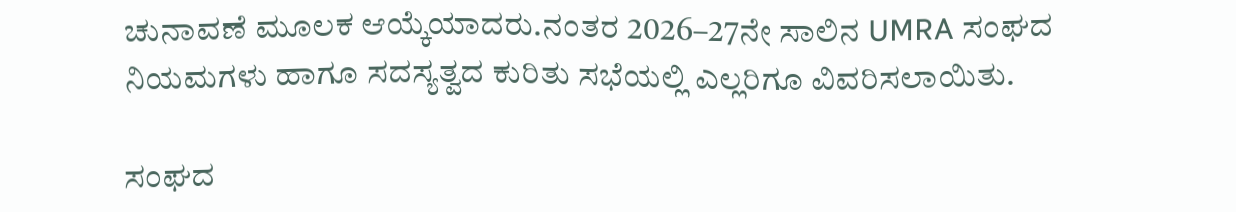ಚುನಾವಣೆ ಮೂಲಕ ಆಯ್ಕೆಯಾದರು.ನಂತರ 2026–27ನೇ ಸಾಲಿನ UMRA ಸಂಘದ ನಿಯಮಗಳು ಹಾಗೂ ಸದಸ್ಯತ್ವದ ಕುರಿತು ಸಭೆಯಲ್ಲಿ ಎಲ್ಲರಿಗೂ ವಿವರಿಸಲಾಯಿತು.

ಸಂಘದ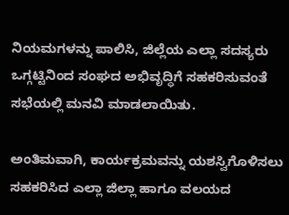ನಿಯಮಗಳನ್ನು ಪಾಲಿಸಿ, ಜಿಲ್ಲೆಯ ಎಲ್ಲಾ ಸದಸ್ಯರು ಒಗ್ಗಟ್ಟಿನಿಂದ ಸಂಘದ ಅಭಿವೃದ್ಧಿಗೆ ಸಹಕರಿಸುವಂತೆ ಸಭೆಯಲ್ಲಿ ಮನವಿ ಮಾಡಲಾಯಿತು.

ಅಂತಿಮವಾಗಿ, ಕಾರ್ಯಕ್ರಮವನ್ನು ಯಶಸ್ವಿಗೊಳಿಸಲು ಸಹಕರಿಸಿದ ಎಲ್ಲಾ ಜಿಲ್ಲಾ ಹಾಗೂ ವಲಯದ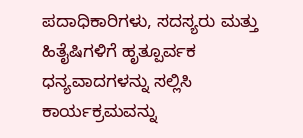ಪದಾಧಿಕಾರಿಗಳು, ಸದಸ್ಯರು ಮತ್ತು ಹಿತೈಷಿಗಳಿಗೆ ಹೃತ್ಪೂರ್ವಕ ಧನ್ಯವಾದಗಳನ್ನು ಸಲ್ಲಿಸಿ ಕಾರ್ಯಕ್ರಮವನ್ನು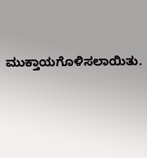ಮುಕ್ತಾಯಗೊಳಿಸಲಾಯಿತು.